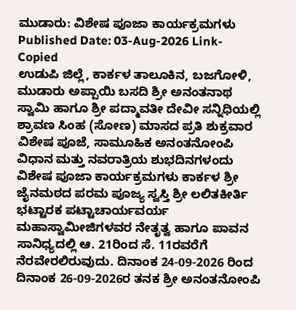ಮುಡಾರು: ವಿಶೇಷ ಪೂಜಾ ಕಾರ್ಯಕ್ರಮಗಳು
Published Date: 03-Aug-2026 Link-Copied
ಉಡುಪಿ ಜಿಲ್ಲೆ, ಕಾರ್ಕಳ ತಾಲೂಕಿನ, ಬಜಗೋಳಿ, ಮುಡಾರು ಅಪ್ಪಾಯಿ ಬಸದಿ ಶ್ರೀ ಅನಂತನಾಥ ಸ್ವಾಮಿ ಹಾಗೂ ಶ್ರೀ ಪದ್ಮಾವತೀ ದೇವೀ ಸನ್ನಿಧಿಯಲ್ಲಿ ಶ್ರಾವಣ ಸಿಂಹ (ಸೋಣ) ಮಾಸದ ಪ್ರತಿ ಶುಕ್ರವಾರ ವಿಶೇಷ ಪೂಜೆ, ಸಾಮೂಹಿಕ ಅನಂತನೋಂಪಿ ವಿಧಾನ ಮತ್ತು ನವರಾತ್ರಿಯ ಶುಭದಿನಗಳಂದು ವಿಶೇಷ ಪೂಜಾ ಕಾರ್ಯಕ್ರಮಗಳು ಕಾರ್ಕಳ ಶ್ರೀ ಜೈನಮಠದ ಪರಮ ಪೂಜ್ಯ ಸ್ವಸ್ತಿ ಶ್ರೀ ಲಲಿತಕೀರ್ತಿ ಭಟ್ಟಾರಕ ಪಟ್ಟಾಚಾರ್ಯವರ್ಯ ಮಹಾಸ್ವಾಮೀಜಿಗಳವರ ನೇತೃತ್ವ ಹಾಗೂ ಪಾವನ ಸಾನಿಧ್ಯದಲ್ಲಿ ಆ. 21ರಿಂದ ಸೆ. 11ರವರೆಗೆ ನೆರವೇರಲಿರುವುದು. ದಿನಾಂಕ 24-09-2026 ರಿಂದ ದಿನಾಂಕ 26-09-2026ರ ತನಕ ಶ್ರೀ ಅನಂತನೋಂಪಿ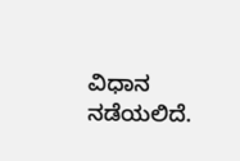ವಿಧಾನ ನಡೆಯಲಿದೆ.